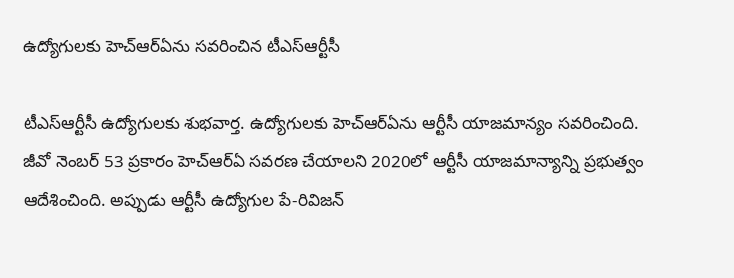ఉద్యోగులకు హెచ్ఆర్ఏను సవరించిన టీఎస్ఆర్టీసీ

టీఎస్ఆర్టీసీ ఉద్యోగులకు శుభవార్త. ఉద్యోగులకు హెచ్ఆర్ఏను ఆర్టీసీ యాజమాన్యం సవరించింది. జీవో నెంబర్ 53 ప్రకారం హెచ్ఆర్ఏ సవరణ చేయాలని 2020లో ఆర్టీసీ యాజమాన్యాన్ని ప్రభుత్వం ఆదేశించింది. అప్పుడు ఆర్టీసీ ఉద్యోగుల పే-రివిజన్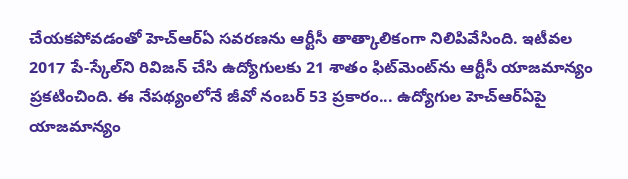చేయకపోవడంతో హెచ్‌ఆర్‌ఏ సవరణను ఆర్టీసీ తాత్కాలికంగా నిలిపివేసింది. ఇటీవల 2017 పే-స్కేల్‌ని రివిజన్ చేసి ఉద్యోగులకు 21 శాతం ఫిట్‌మెంట్‌ను ఆర్టీసీ యాజమాన్యం ప్రకటించింది. ఈ నేపథ్యంలోనే జీవో నంబర్ 53 ప్రకారం... ఉద్యోగుల హెచ్‌ఆర్‌ఏపై యాజమాన్యం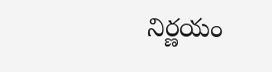నిర్ణయం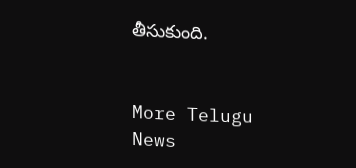తీసుకుంది.


More Telugu News